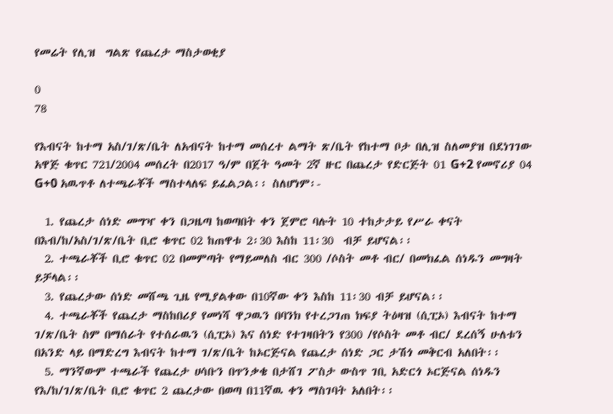የመሬት የሊዝ  ግልጽ የጨረታ ማስታወቂያ

0
78

የእብናት ከተማ አስ/ገ/ጽ/ቤት ለአብናት ከተማ መሰረተ ልማት ጽ/ቤት የከተማ ቦታ በሊዝ ስለመያዝ በደነገገው አዋጅ ቁጥር 721/2004 መሰረት በ2017 ዓ/ም በጀት ዓመት 2ኛ ዙር በጨረታ የድርጅት 01 G+2 የመኖሪያ 04 G+0 አዉጥቶ ለተጫራቾች ማስተላለፍ ይፈልጋል፡፡ ስለሆነም፡-

  1. የጨረታ ሰነድ መግዣ ቀን በጋዜጣ ከወጣበት ቀን ጀምሮ ባሉት 10 ተከታታይ የሥራ ቀናት በእብ/ከ/አስ/ገ/ጽ/ቤት ቢሮ ቁጥር 02 ከጠዋቱ 2፡30 እስከ 11፡30  ብቻ ይሆናል፡፡
  2. ተጫራቾች ቢሮ ቁጥር 02 በመምጣት የማይመለስ ብር 300 /ሶስት መቶ ብር/ በመክፈል ሰነዱን መግዛት ይቻላል፡፡
  3. የጨረታው ሰነድ መሸጫ ጊዜ የሚያልቀው በ10ኛው ቀን እስከ 11፡30 ብቻ ይሆናል፡፡
  4. ተጫራቾች የጨረታ ማስከበሪያ የመነሻ ዋጋዉን በባንክ የተረጋገጠ ክፍያ ትዕዛዝ (ሲፒኦ) እብናት ከተማ ገ/ጽ/ቤት ስም በማሰራት የተሰራዉን (ሲፒኦ) እና ሰነድ የተገዛበትን የ300 /የሶስት መቶ ብር/ ደረሰኝ ሁለቱን በአንድ ላይ በማድረግ እብናት ከተማ ገ/ጽ/ቤት ከኦርጅናል የጨረታ ሰነድ ጋር ታሽጎ መቅርብ አለበት፡፡
  5. ማንኛውም ተጫራች የጨረታ ሀሳቡን በጥንቃቄ በታሸገ ፖስታ ውስጥ ገቢ አድርጎ ኦርጅናል ሰነዱን የእ/ከ/ገ/ጽ/ቤት ቢሮ ቁጥር 2 ጨረታው በወጣ በ11ኛዉ ቀን ማስገባት አለበት፡፡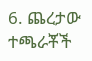6. ጨረታው ተጫራቾች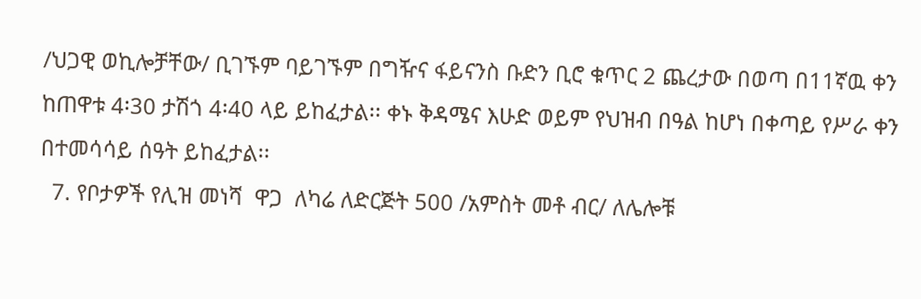/ህጋዊ ወኪሎቻቸው/ ቢገኙም ባይገኙም በግዥና ፋይናንስ ቡድን ቢሮ ቁጥር 2 ጨረታው በወጣ በ11ኛዉ ቀን ከጠዋቱ 4፡30 ታሽጎ 4፡40 ላይ ይከፈታል፡፡ ቀኑ ቅዳሜና እሁድ ወይም የህዝብ በዓል ከሆነ በቀጣይ የሥራ ቀን በተመሳሳይ ሰዓት ይከፈታል፡፡
  7. የቦታዎች የሊዝ መነሻ  ዋጋ  ለካሬ ለድርጅት 500 /አምስት መቶ ብር/ ለሌሎቹ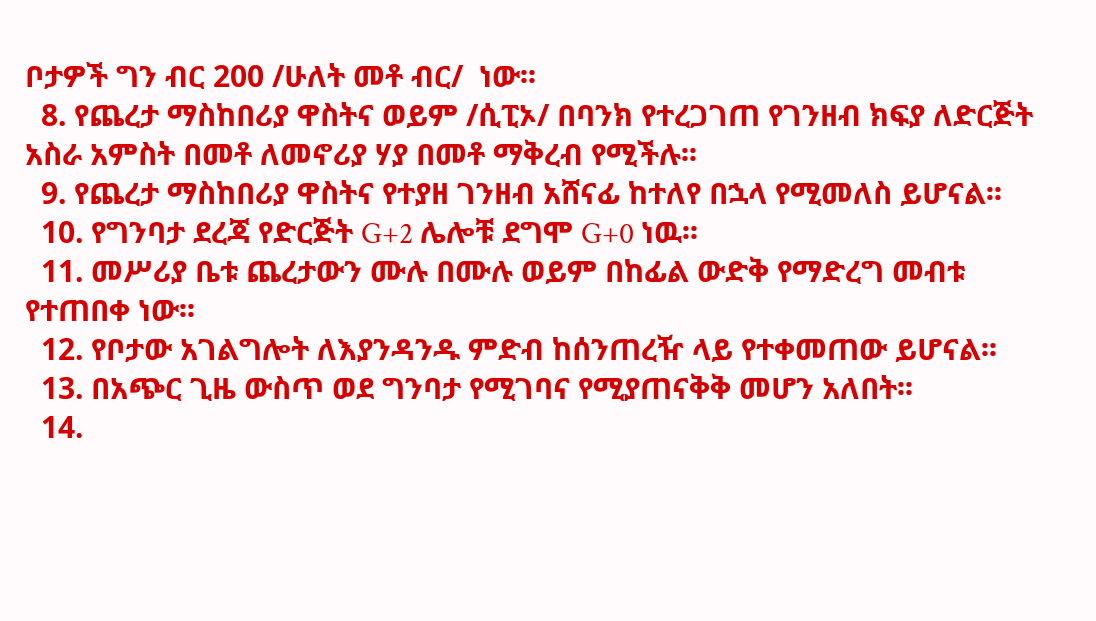ቦታዎች ግን ብር 200 /ሁለት መቶ ብር/  ነው፡፡
  8. የጨረታ ማስከበሪያ ዋስትና ወይም /ሲፒኦ/ በባንክ የተረጋገጠ የገንዘብ ክፍያ ለድርጅት አስራ አምስት በመቶ ለመኖሪያ ሃያ በመቶ ማቅረብ የሚችሉ፡፡
  9. የጨረታ ማስከበሪያ ዋስትና የተያዘ ገንዘብ አሸናፊ ከተለየ በኋላ የሚመለስ ይሆናል፡፡
  10. የግንባታ ደረጃ የድርጅት G+2 ሌሎቹ ደግሞ G+0 ነዉ፡፡
  11. መሥሪያ ቤቱ ጨረታውን ሙሉ በሙሉ ወይም በከፊል ውድቅ የማድረግ መብቱ የተጠበቀ ነው፡፡
  12. የቦታው አገልግሎት ለእያንዳንዱ ምድብ ከሰንጠረዥ ላይ የተቀመጠው ይሆናል፡፡
  13. በአጭር ጊዜ ውስጥ ወደ ግንባታ የሚገባና የሚያጠናቅቅ መሆን አለበት፡፡
  14.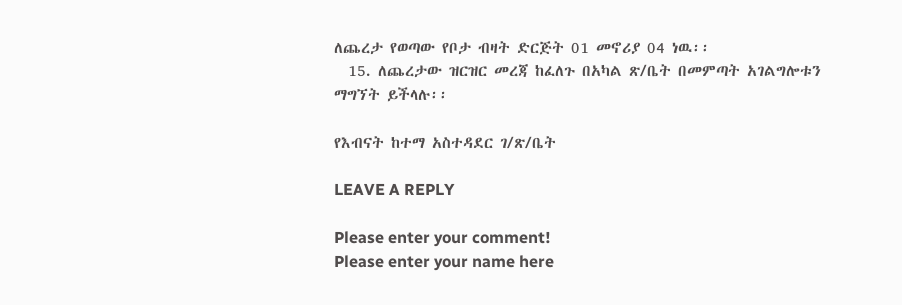ለጨረታ የወጣው የቦታ ብዛት ድርጅት 01 መኖሪያ 04 ነዉ፡፡
  15. ለጨረታው ዝርዝር መረጃ ከፈለጉ በአካል ጽ/ቤት በመምጣት አገልግሎቱን  ማግኘት ይችላሉ፡፡

የእብናት ከተማ አስተዳደር ገ/ጽ/ቤት

LEAVE A REPLY

Please enter your comment!
Please enter your name here